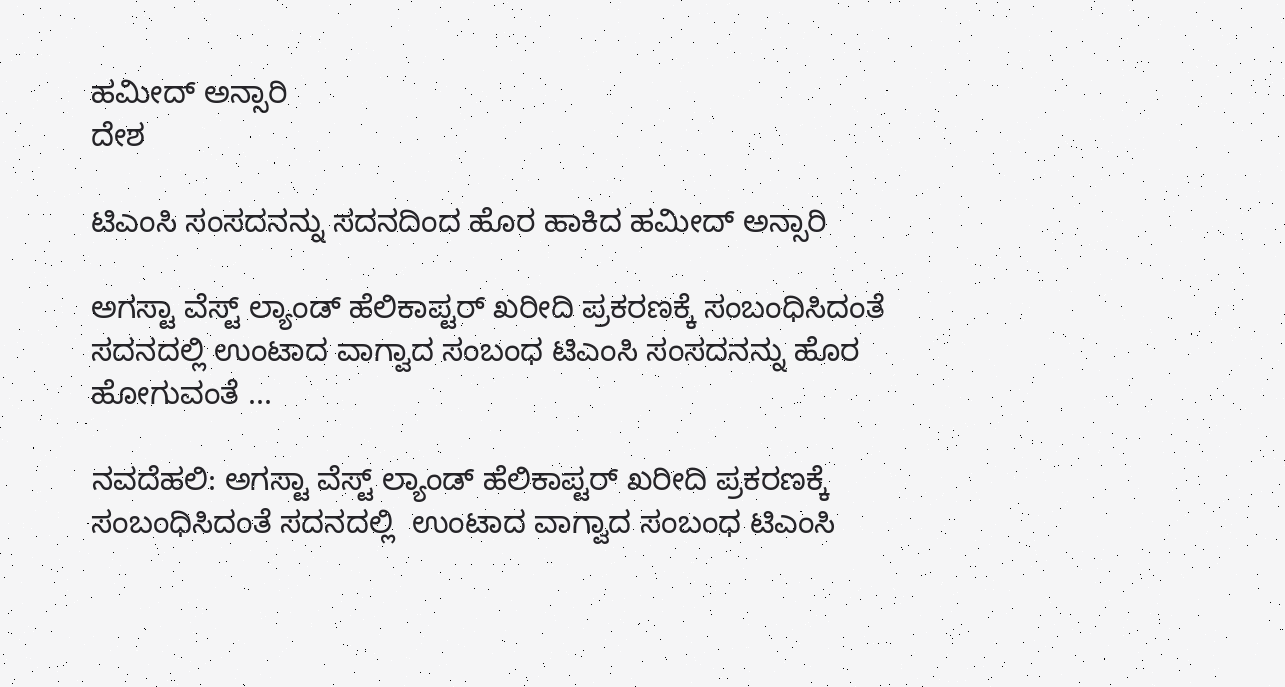ಹಮೀದ್ ಅನ್ಸಾರಿ
ದೇಶ

ಟಿಎಂಸಿ ಸಂಸದನನ್ನು ಸದನದಿಂದ ಹೊರ ಹಾಕಿದ ಹಮೀದ್ ಅನ್ಸಾರಿ

ಅಗಸ್ಟಾ ವೆಸ್ಟ್ ಲ್ಯಾಂಡ್ ಹೆಲಿಕಾಪ್ಟರ್ ಖರೀದಿ ಪ್ರಕರಣಕ್ಕೆ ಸಂಬಂಧಿಸಿದಂತೆ ಸದನದಲ್ಲಿ ಉಂಟಾದ ವಾಗ್ವಾದ ಸಂಬಂಧ ಟಿಎಂಸಿ ಸಂಸದನನ್ನು ಹೊರ ಹೋಗುವಂತೆ ...

ನವದೆಹಲಿ: ಅಗಸ್ಟಾ ವೆಸ್ಟ್ ಲ್ಯಾಂಡ್ ಹೆಲಿಕಾಪ್ಟರ್ ಖರೀದಿ ಪ್ರಕರಣಕ್ಕೆ ಸಂಬಂಧಿಸಿದಂತೆ ಸದನದಲ್ಲಿ  ಉಂಟಾದ ವಾಗ್ವಾದ ಸಂಬಂಧ ಟಿಎಂಸಿ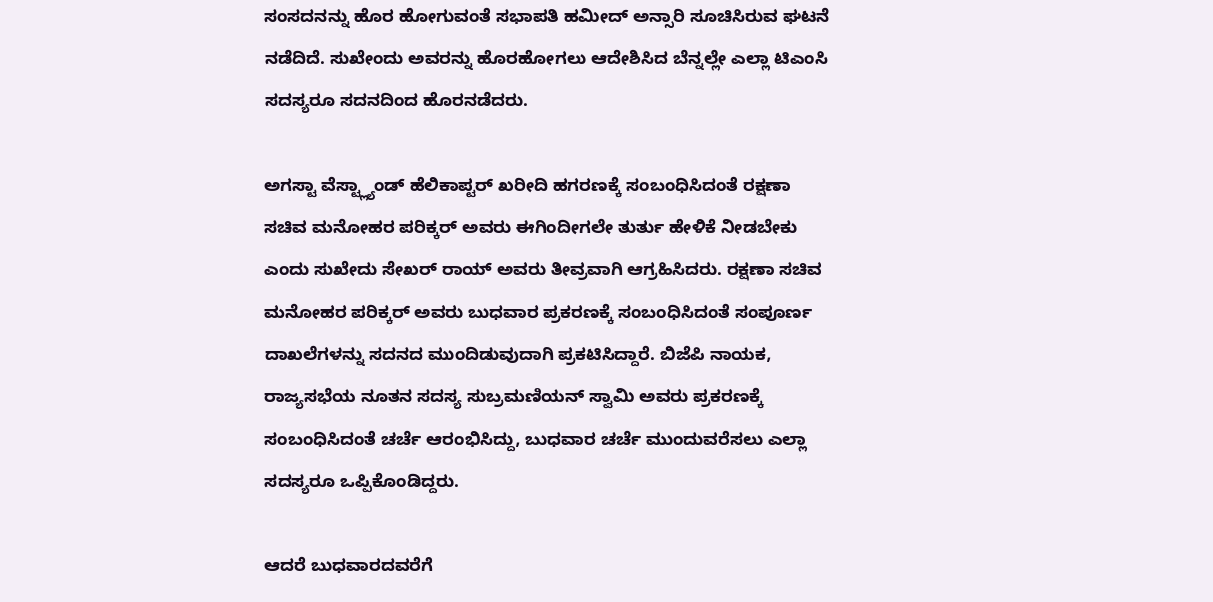ಸಂಸದನನ್ನು ಹೊರ ಹೋಗುವಂತೆ ಸಭಾಪತಿ ಹಮೀದ್ ಅನ್ಸಾರಿ ಸೂಚಿಸಿರುವ ಘಟನೆ ನಡೆದಿದೆ. ಸುಖೇಂದು ಅವರನ್ನು ಹೊರಹೋಗಲು ಆದೇಶಿಸಿದ ಬೆನ್ನಲ್ಲೇ ಎಲ್ಲಾ ಟಿಎಂಸಿ ಸದಸ್ಯರೂ ಸದನದಿಂದ ಹೊರನಡೆದರು.

ಅಗಸ್ಟಾ ವೆಸ್ಟ್ಲ್ಯಾಂಡ್ ಹೆಲಿಕಾಪ್ಟರ್ ಖರೀದಿ ಹಗರಣಕ್ಕೆ ಸಂಬಂಧಿಸಿದಂತೆ ರಕ್ಷಣಾ ಸಚಿವ ಮನೋಹರ ಪರಿಕ್ಕರ್ ಅವರು ಈಗಿಂದೀಗಲೇ ತುರ್ತು ಹೇಳಿಕೆ ನೀಡಬೇಕು ಎಂದು ಸುಖೇದು ಸೇಖರ್ ರಾಯ್ ಅವರು ತೀವ್ರವಾಗಿ ಆಗ್ರಹಿಸಿದರು. ರಕ್ಷಣಾ ಸಚಿವ ಮನೋಹರ ಪರಿಕ್ಕರ್ ಅವರು ಬುಧವಾರ ಪ್ರಕರಣಕ್ಕೆ ಸಂಬಂಧಿಸಿದಂತೆ ಸಂಪೂರ್ಣ ದಾಖಲೆಗಳನ್ನು ಸದನದ ಮುಂದಿಡುವುದಾಗಿ ಪ್ರಕಟಿಸಿದ್ದಾರೆ. ಬಿಜೆಪಿ ನಾಯಕ, ರಾಜ್ಯಸಭೆಯ ನೂತನ ಸದಸ್ಯ ಸುಬ್ರಮಣಿಯನ್ ಸ್ವಾಮಿ ಅವರು ಪ್ರಕರಣಕ್ಕೆ ಸಂಬಂಧಿಸಿದಂತೆ ಚರ್ಚೆ ಆರಂಭಿಸಿದ್ದು, ಬುಧವಾರ ಚರ್ಚೆ ಮುಂದುವರೆಸಲು ಎಲ್ಲಾ ಸದಸ್ಯರೂ ಒಪ್ಪಿಕೊಂಡಿದ್ದರು.

ಆದರೆ ಬುಧವಾರದವರೆಗೆ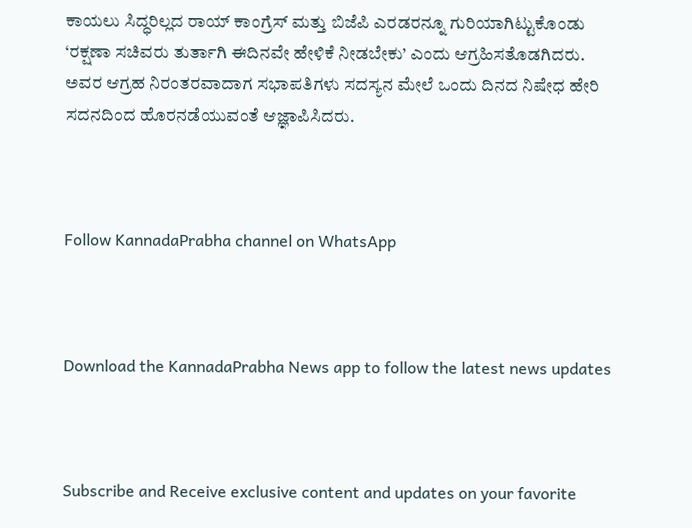ಕಾಯಲು ಸಿದ್ಧರಿಲ್ಲದ ರಾಯ್ ಕಾಂಗ್ರೆಸ್ ಮತ್ತು ಬಿಜೆಪಿ ಎರಡರನ್ನೂ ಗುರಿಯಾಗಿಟ್ಟುಕೊಂಡು ‘ರಕ್ಷಣಾ ಸಚಿವರು ತುರ್ತಾಗಿ ಈದಿನವೇ ಹೇಳಿಕೆ ನೀಡಬೇಕು’ ಎಂದು ಆಗ್ರಹಿಸತೊಡಗಿದರು. ಅವರ ಆಗ್ರಹ ನಿರಂತರವಾದಾಗ ಸಭಾಪತಿಗಳು ಸದಸ್ಯನ ಮೇಲೆ ಒಂದು ದಿನದ ನಿಷೇಧ ಹೇರಿ ಸದನದಿಂದ ಹೊರನಡೆಯುವಂತೆ ಆಜ್ಞಾಪಿಸಿದರು.



Follow KannadaPrabha channel on WhatsApp



Download the KannadaPrabha News app to follow the latest news updates



Subscribe and Receive exclusive content and updates on your favorite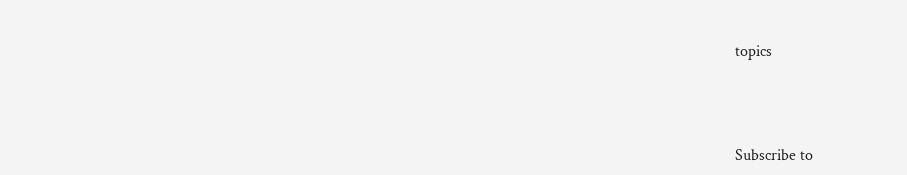topics



Subscribe to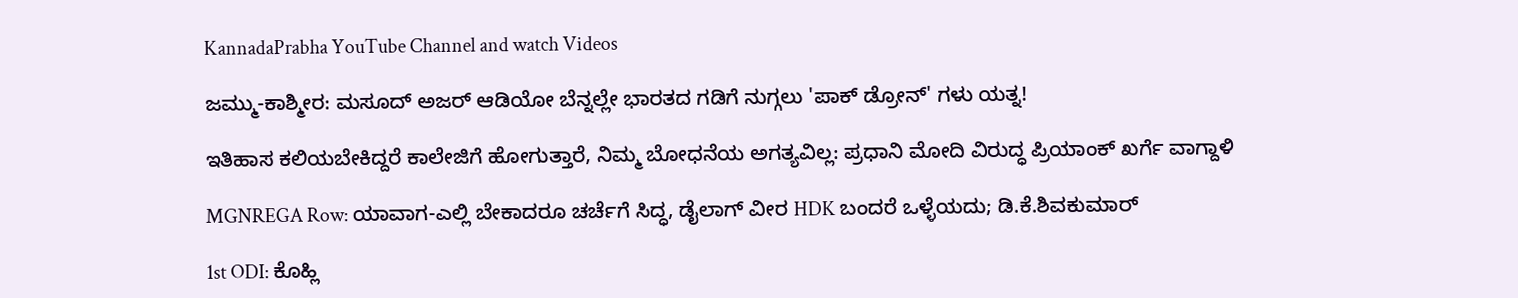KannadaPrabha YouTube Channel and watch Videos

ಜಮ್ಮು-ಕಾಶ್ಮೀರ: ಮಸೂದ್ ಅಜರ್ ಆಡಿಯೋ ಬೆನ್ನಲ್ಲೇ ಭಾರತದ ಗಡಿಗೆ ನುಗ್ಗಲು 'ಪಾಕ್ ಡ್ರೋನ್' ಗಳು ಯತ್ನ!

ಇತಿಹಾಸ ಕಲಿಯಬೇಕಿದ್ದರೆ ಕಾಲೇಜಿಗೆ ಹೋಗುತ್ತಾರೆ, ನಿಮ್ಮ ಬೋಧನೆಯ ಅಗತ್ಯವಿಲ್ಲ: ಪ್ರಧಾನಿ ಮೋದಿ ವಿರುದ್ಧ ಪ್ರಿಯಾಂಕ್ ಖರ್ಗೆ ವಾಗ್ದಾಳಿ

MGNREGA Row: ಯಾವಾಗ-ಎಲ್ಲಿ ಬೇಕಾದರೂ ಚರ್ಚೆಗೆ ಸಿದ್ಧ, ಡೈಲಾಗ್‌ ವೀರ HDK ಬಂದರೆ ಒಳ್ಳೆಯದು; ಡಿ.ಕೆ.ಶಿವಕುಮಾರ್

1st ODI: ಕೊಹ್ಲಿ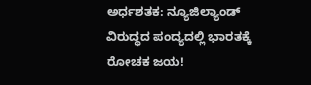ಅರ್ಧಶತಕ: ನ್ಯೂಜಿಲ್ಯಾಂಡ್ ವಿರುದ್ಧದ ಪಂದ್ಯದಲ್ಲಿ ಭಾರತಕ್ಕೆ ರೋಚಕ ಜಯ!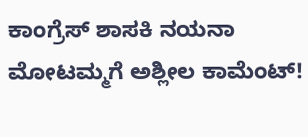ಕಾಂಗ್ರೆಸ್ ಶಾಸಕಿ ನಯನಾ ಮೋಟಮ್ಮಗೆ ಅಶ್ಲೀಲ ಕಾಮೆಂಟ್!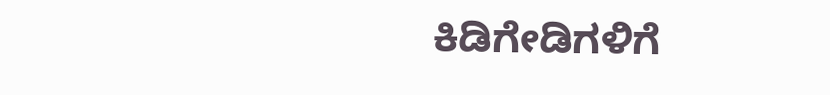ಕಿಡಿಗೇಡಿಗಳಿಗೆ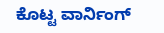ಕೊಟ್ಟ ವಾರ್ನಿಂಗ್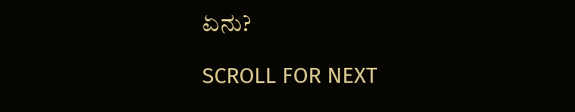ಏನು?

SCROLL FOR NEXT